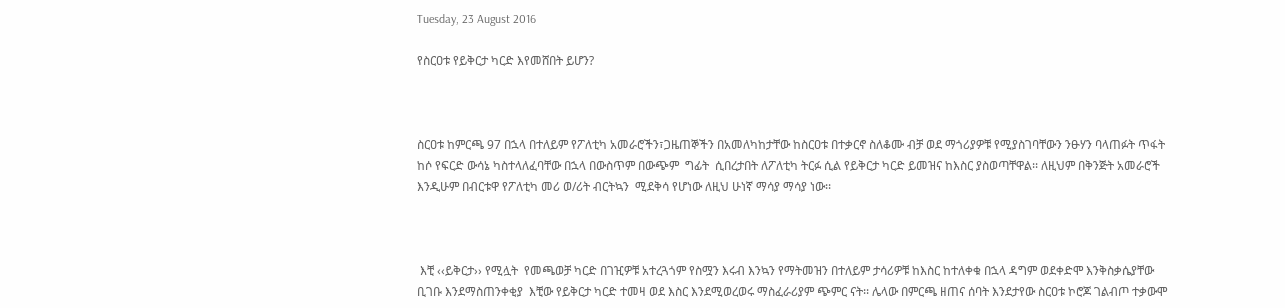Tuesday, 23 August 2016

የስርዐቱ የይቅርታ ካርድ እየመሸበት ይሆን?



ስርዐቱ ከምርጫ 97 በኋላ በተለይም የፖለቲካ አመራሮችን፣ጋዜጠኞችን በአመለካከታቸው ከስርዐቱ በተቃርኖ ስለቆሙ ብቻ ወደ ማጎሪያዎቹ የሚያስገባቸውን ንፁሃን ባላጠፉት ጥፋት ከሶ የፍርድ ውሳኔ ካስተላለፈባቸው በኋላ በውስጥም በውጭም  ግፊት  ሲበረታበት ለፖለቲካ ትርፉ ሲል የይቅርታ ካርድ ይመዝና ከእስር ያስወጣቸዋል፡፡ ለዚህም በቅንጅት አመራሮች እንዲሁም በብርቱዋ የፖለቲካ መሪ ወ/ሪት ብርትኳን  ሚደቅሳ የሆነው ለዚህ ሁነኛ ማሳያ ማሳያ ነው፡፡



 እቺ ‹‹ይቅርታ›› የሚሏት  የመጫወቻ ካርድ በገዢዎቹ አተረጓጎም የስሟን እሩብ እንኳን የማትመዝን በተለይም ታሳሪዎቹ ከእስር ከተለቀቁ በኋላ ዳግም ወደቀድሞ እንቅስቃሴያቸው ቢገቡ እንደማስጠንቀቂያ  እቺው የይቅርታ ካርድ ተመዛ ወደ እስር እንደሚወረወሩ ማስፈራሪያም ጭምር ናት፡፡ ሌላው በምርጫ ዘጠና ሰባት እንደታየው ስርዐቱ ኮሮጆ ገልብጦ ተቃውሞ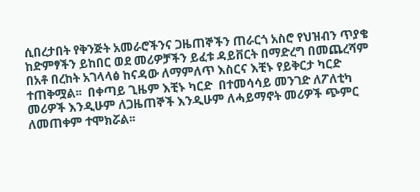ሲበረታበት የቅንጅት አመራሮችንና ጋዜጠኞችን ጠራርጎ አስሮ የህዝብን ጥያቄ ከድምፃችን ይከበር ወደ መሪዎቻችን ይፈቱ ዳይቨርት በማድረግ በመጨረሻም በአቶ በረከት አገላላፅ ከናዳው ለማምለጥ እስርና እቺኑ የይቅርታ ካርድ ተጠቅሟል፡፡  በቀጣይ ጊዜም እቺኑ ካርድ  በተመሳሳይ መንገድ ለፖለቲካ መሪዎች እንዲሁም ለጋዜጠኞች እንዲሁም ለሓይማኖት መሪዎች ጭምር ለመጠቀም ተሞክሯል፡፡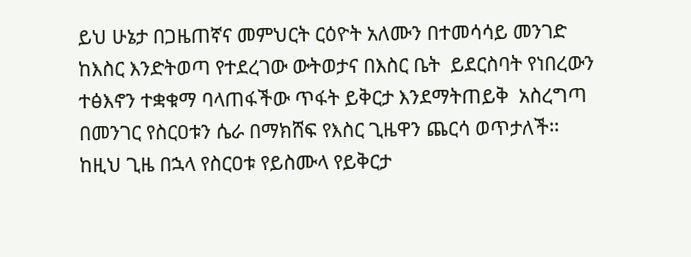ይህ ሁኔታ በጋዜጠኛና መምህርት ርዕዮት አለሙን በተመሳሳይ መንገድ ከእስር እንድትወጣ የተደረገው ውትወታና በእስር ቤት  ይደርስባት የነበረውን  ተፅእኖን ተቋቁማ ባላጠፋችው ጥፋት ይቅርታ እንደማትጠይቅ  አስረግጣ በመንገር የስርዐቱን ሴራ በማክሸፍ የእስር ጊዜዋን ጨርሳ ወጥታለች፡፡ ከዚህ ጊዜ በኋላ የስርዐቱ የይስሙላ የይቅርታ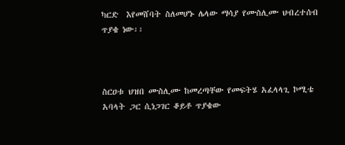ካርድ  እየመሸባት ስለመሆኑ ሌላው ማሳያ የሙስሊሙ ህብረተሰብ ጥያቄ ነው፡፡



ስርዐቱ ህዝበ ሙስሊሙ ከመረጣቸው የመፍትሄ አፈላላጊ ኮሚቴ አባላት ጋር ሲነጋገር ቆይቶ ጥያቄው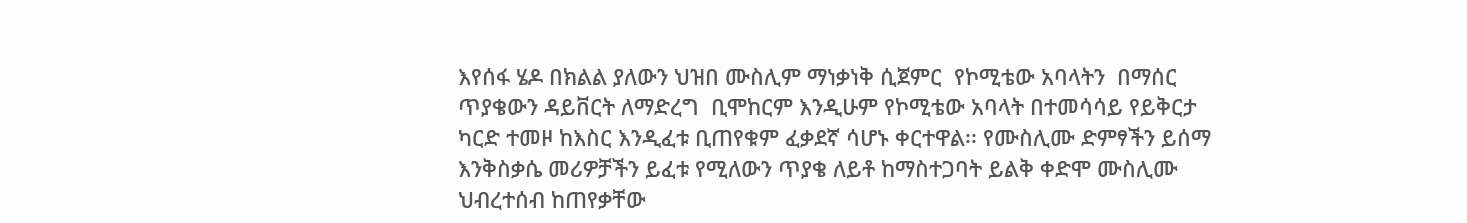እየሰፋ ሄዶ በክልል ያለውን ህዝበ ሙስሊም ማነቃነቅ ሲጀምር  የኮሚቴው አባላትን  በማሰር ጥያቄውን ዳይቨርት ለማድረግ  ቢሞከርም እንዲሁም የኮሚቴው አባላት በተመሳሳይ የይቅርታ ካርድ ተመዞ ከእስር እንዲፈቱ ቢጠየቁም ፈቃደኛ ሳሆኑ ቀርተዋል፡፡ የሙስሊሙ ድምፃችን ይሰማ  እንቅስቃሴ መሪዎቻችን ይፈቱ የሚለውን ጥያቄ ለይቶ ከማስተጋባት ይልቅ ቀድሞ ሙስሊሙ ህብረተሰብ ከጠየቃቸው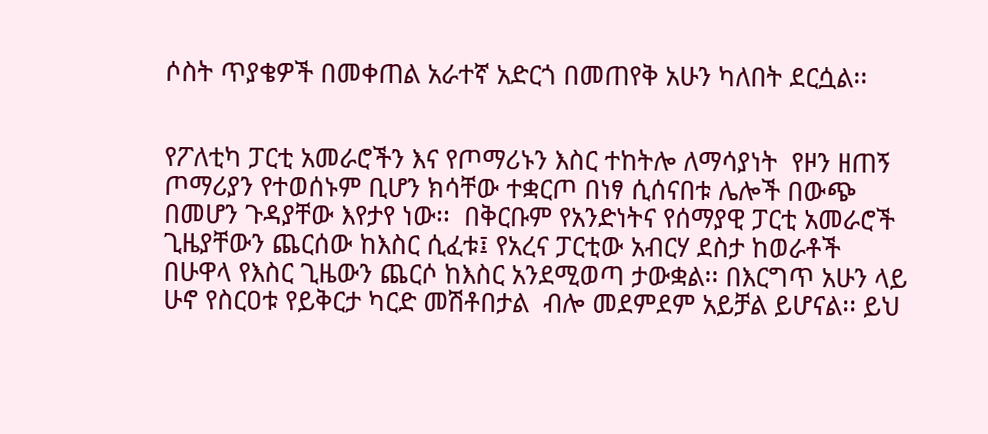ሶስት ጥያቄዎች በመቀጠል አራተኛ አድርጎ በመጠየቅ አሁን ካለበት ደርሷል፡፡


የፖለቲካ ፓርቲ አመራሮችን እና የጦማሪኑን እስር ተከትሎ ለማሳያነት  የዞን ዘጠኝ ጦማሪያን የተወሰኑም ቢሆን ክሳቸው ተቋርጦ በነፃ ሲሰናበቱ ሌሎች በውጭ በመሆን ጉዳያቸው እየታየ ነው፡፡  በቅርቡም የአንድነትና የሰማያዊ ፓርቲ አመራሮች  ጊዜያቸውን ጨርሰው ከእስር ሲፈቱ፤ የአረና ፓርቲው አብርሃ ደስታ ከወራቶች በሁዋላ የእስር ጊዜውን ጨርሶ ከእስር አንደሚወጣ ታውቋል፡፡ በእርግጥ አሁን ላይ ሁኖ የስርዐቱ የይቅርታ ካርድ መሽቶበታል  ብሎ መደምደም አይቻል ይሆናል፡፡ ይህ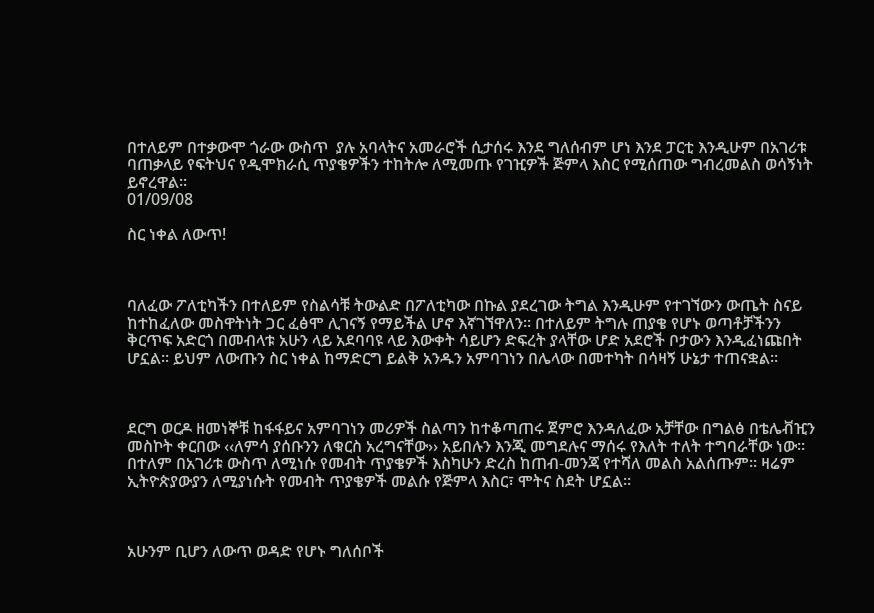በተለይም በተቃውሞ ጎራው ውስጥ  ያሉ አባላትና አመራሮች ሲታሰሩ እንደ ግለሰብም ሆነ እንደ ፓርቲ እንዲሁም በአገሪቱ ባጠቃላይ የፍትህና የዲሞክራሲ ጥያቄዎችን ተከትሎ ለሚመጡ የገዢዎች ጅምላ እስር የሚሰጠው ግብረመልስ ወሳኝነት ይኖረዋል፡፡
01/09/08

ስር ነቀል ለውጥ!



ባለፈው ፖለቲካችን በተለይም የስልሳቹ ትውልድ በፖለቲካው በኩል ያደረገው ትግል እንዲሁም የተገኘውን ውጤት ስናይ ከተከፈለው መስዋትነት ጋር ፈፅሞ ሊገናኝ የማይችል ሆኖ እኛገኘዋለን፡፡ በተለይም ትግሉ ጠያቄ የሆኑ ወጣቶቻችንን ቅርጥፍ አድርጎ በመብላቱ አሁን ላይ አደባባዩ ላይ እውቀት ሳይሆን ድፍረት ያላቸው ሆድ አደሮች ቦታውን እንዲፈነጩበት ሆኗል፡፡ ይህም ለውጡን ስር ነቀል ከማድርግ ይልቅ አንዱን አምባገነን በሌላው በመተካት በሳዛኝ ሁኔታ ተጠናቋል፡፡



ደርግ ወርዶ ዘመነኞቹ ከፋፋይና አምባገነን መሪዎች ስልጣን ከተቆጣጠሩ ጀምሮ እንዳለፈው አቻቸው በግልፅ በቴሌቭዢን መስኮት ቀርበው ‹‹ለምሳ ያሰቡንን ለቁርስ አረግናቸው›› አይበሉን እንጂ መግደሉና ማሰሩ የእለት ተለት ተግባራቸው ነው፡፡ በተለም በአገሪቱ ውስጥ ለሚነሱ የመብት ጥያቄዎች እስካሁን ድረስ ከጠብ-መንጃ የተሻለ መልስ አልሰጡም፡፡ ዛሬም ኢትዮጵያውያን ለሚያነሱት የመብት ጥያቄዎች መልሱ የጅምላ እስር፣ ሞትና ስደት ሆኗል፡፡



አሁንም ቢሆን ለውጥ ወዳድ የሆኑ ግለሰቦች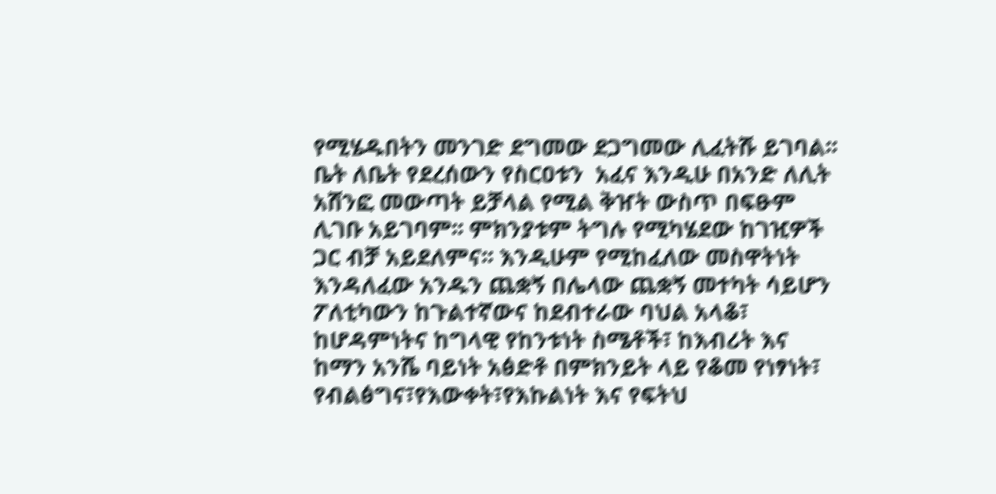የሚሄዱበትን መንገድ ደግመው ደጋግመው ሊፈትሹ ይገባል፡፡ ቤት ለቤት የደረሰውን የስርዐቱን  አፈና እንዲሁ በአንድ ለሊት አሸንፎ መውጣት ይቻላል የሚል ቅዠት ውስጥ በፍፁም ሊገቡ አይገባም፡፡ ምክንያቱም ትግሉ የሚካሄደው ከገዢዎች ጋር ብቻ አይደለምና፡፡ እንዲሁም የሚከፈለው መስዋትነት እንዳለፈው አንዱን ጨቋኝ በሌላው ጨቋኝ መተካት ሳይሆን  ፖለቲካውን ከጉልተኛውና ከደብተራው ባህል አላቆ፣ ከሆዳምነትና ከግላዊ የከንቱነት ስሜቶች፣ ከእብሪት እና ከማን አንሼ ባይነት አፅድቶ በምክንይት ላይ የቆመ የነፃነት፣ የብልፅግና፣የእውቀት፣የእኩልነት እና የፍትህ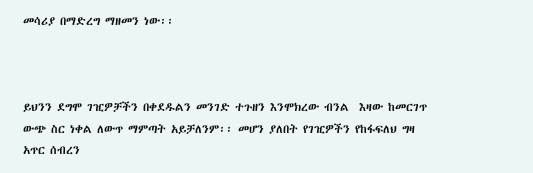መሳሪያ በማድረግ ማዘመን ነው፡፡



ይህንን ደግሞ ገዢዎቻችን በቀደዱልን መንገድ ተጉዘን እንሞክረው ብንል  እዛው ከመርገጥ ውጭ ስር ነቀል ለውጥ ማምጣት አይቻለንም፡፡ መሆን ያለበት የገዢዎችን የከፋፍለህ ግዛ አጥር ሰብረን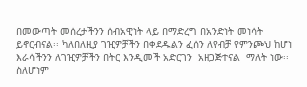በመውጣት መሰረታችንን ሰብአዊነት ላይ በማድረግ በአንድነት መነሳት ይኖርብናል፡፡ ካለበለዚያ ገዢዎቻችን በቀደዱልን ፈሰን ለየብቻ የምንጮህ ከሆነ እራሳችንን ለገዢዎቻችን በትር እንዲመች አድርገን  አዘጋጅተናል  ማለት ነው፡፡ ስለሆነም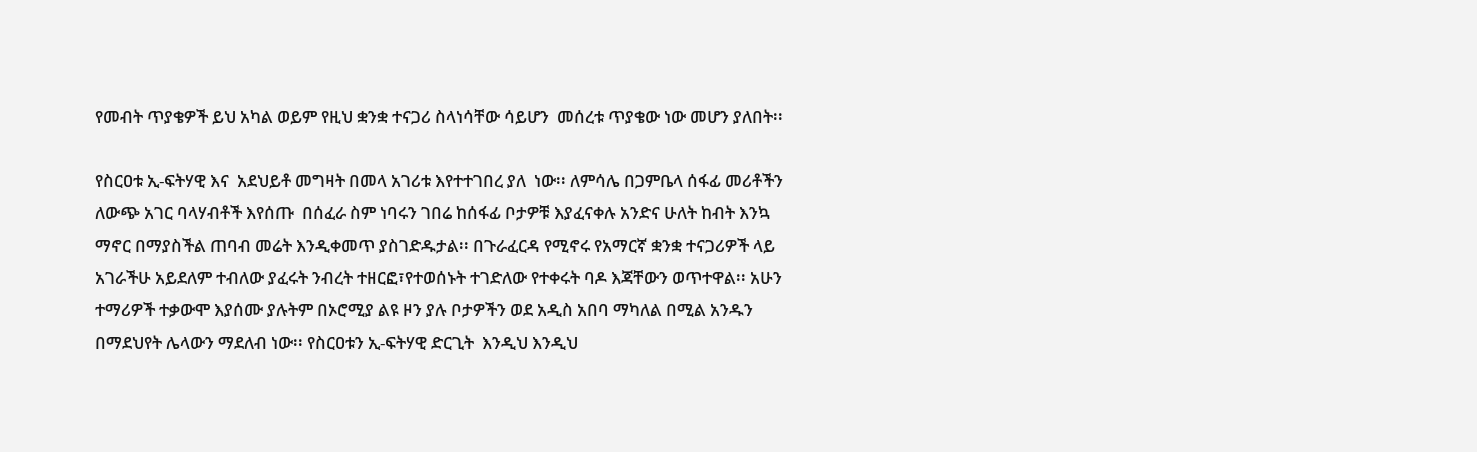የመብት ጥያቄዎች ይህ አካል ወይም የዚህ ቋንቋ ተናጋሪ ስላነሳቸው ሳይሆን  መሰረቱ ጥያቄው ነው መሆን ያለበት፡፡

የስርዐቱ ኢ-ፍትሃዊ እና  አደህይቶ መግዛት በመላ አገሪቱ እየተተገበረ ያለ  ነው፡፡ ለምሳሌ በጋምቤላ ሰፋፊ መሪቶችን ለውጭ አገር ባላሃብቶች እየሰጡ  በሰፈራ ስም ነባሩን ገበሬ ከሰፋፊ ቦታዎቹ እያፈናቀሉ አንድና ሁለት ከብት እንኳ ማኖር በማያስችል ጠባብ መሬት እንዲቀመጥ ያስገድዱታል፡፡ በጉራፈርዳ የሚኖሩ የአማርኛ ቋንቋ ተናጋሪዎች ላይ አገራችሁ አይደለም ተብለው ያፈሩት ንብረት ተዘርፎ፣የተወሰኑት ተገድለው የተቀሩት ባዶ እጃቸውን ወጥተዋል፡፡ አሁን ተማሪዎች ተቃውሞ እያሰሙ ያሉትም በኦሮሚያ ልዩ ዞን ያሉ ቦታዎችን ወደ አዲስ አበባ ማካለል በሚል አንዱን በማደህየት ሌላውን ማደለብ ነው፡፡ የስርዐቱን ኢ-ፍትሃዊ ድርጊት  እንዲህ እንዲህ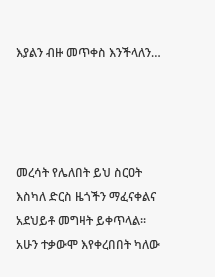እያልን ብዙ መጥቀስ እንችላለን…




መረሳት የሌለበት ይህ ስርዐት እስካለ ድርስ ዜጎችን ማፈናቀልና አደህይቶ መግዛት ይቀጥላል፡፡ አሁን ተቃውሞ እየቀረበበት ካለው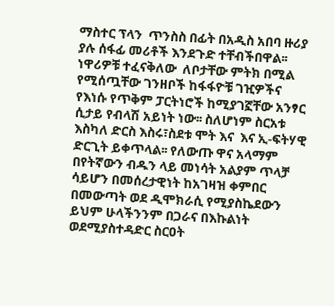ማስተር ፕላን  ጥንስስ በፊት በአዲስ አበባ ዙሪያ ያሉ ሰፋፊ መሪቶች እንደጉድ ተቸብችበዋል፡፡ ነዋሪዎቹ ተፈናቅለው  ለቦታቸው ምትክ በሚል የሚሰጧቸው ገንዘቦች ከፋፋዮቹ ገዢዎችና የእነሱ የጥቅም ፓርትነሮች ከሚያገኟቸው አንፃር ሲታይ የብላሽ አይነት ነው፡፡ ስለሆነም ስርአቱ እስካለ ድርስ እስሩ፣ስደቱ ሞት እና  እና ኢ-ፍትሃዊ ድርጊት ይቀጥላል፡፡ የለውጡ ዋና አላማም በየትኛውን ብዱን ላይ መነሳት አልያም ጥላቻ ሳይሆን በመሰረታዊነት ከአገዛዝ ቀምበር በመውጣት ወደ ዲሞክራሲ የሚያስኬደውን ይህም ሁላችንንም በጋራና በእኩልነት ወደሚያስተዳድር ስርዐት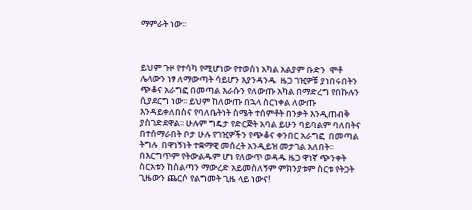ማምራት ነው፡፡



ይህም ጉዞ የተሳካ የሚሆነው የተወሰነ አካል አልያም ቡድን  ሞቶ ሌላውን ነፃ ለማውጣት ሳይሆን እያንዳንዱ  ዜጋ ገዢዎቹ ያነበሩበትን ጭቆና አራግፎ በመጣል እራሱን የለውጡ አካል በማድረግ የበኩሉን ሲያደርግ ነው፡፡ ይህም ከለውጡ በኋላ ስርነቀል ለውጡ እንዳይቀለበስና የባለቤትነት ስሜት ተሰምቶት በንቃት እንዲጠብቅ ያስገድደዋል፡፡ ሁሉም ግዴታ የድርጅት አባል ይሁን ባይባልም ባለበትና በተሰማራበት ቦታ ሁሉ የገዢዎችን የጭቆና ቀንበር አራግፎ  በመጣል ትግሉ  በዋነኝነት ተቋማዊ መሰረት አንዲይዝ መታገል አለበት፡፡ በእርግጥም የትውልዱም ሆነ የለውጥ ወዳዱ ዜጋ ዋነኛ ጭንቀት ስርአቱን ከስልጣን ማውረድ አይመስለኝም ምክንያቱም ስርቱ የትጋት ጊዜውን ጨርሶ የልግመት ጊዜ ላይ ነውና!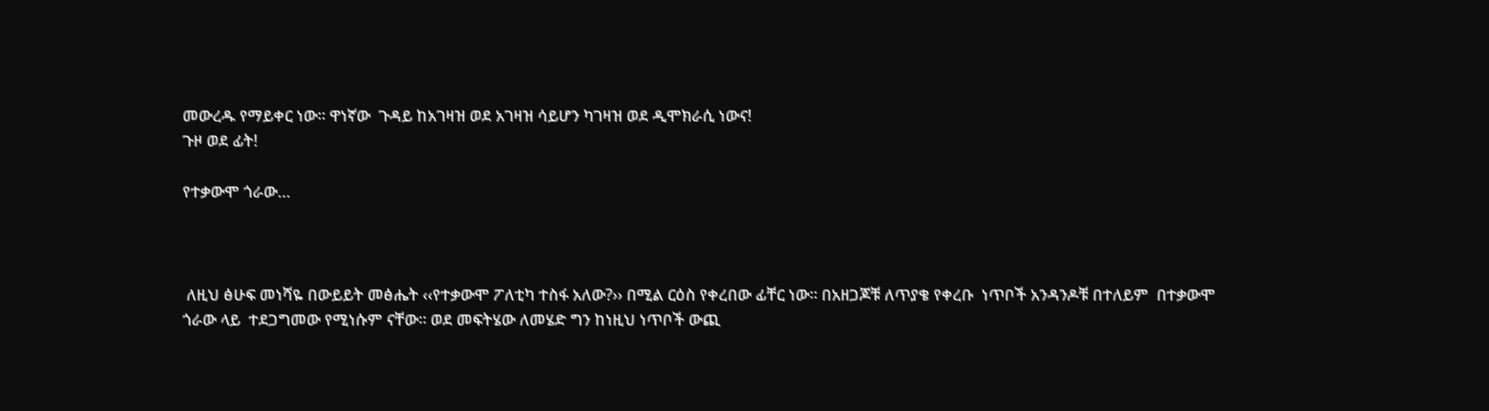መውረዱ የማይቀር ነው፡፡ ዋነኛው  ጉዳይ ከአገዛዝ ወደ አገዛዝ ሳይሆን ካገዛዝ ወደ ዲሞክራሲ ነውና!
ጉዞ ወደ ፊት!

የተቃውሞ ጎራው…



 ለዚህ ፅሁፍ መነሻዬ በውይይት መፅሔት ‹‹የተቃውሞ ፖለቲካ ተስፋ አለው?›› በሚል ርዕስ የቀረበው ፊቸር ነው፡፡ በአዘጋጆቹ ለጥያቄ የቀረቡ  ነጥቦች አንዳንዶቹ በተለይም  በተቃውሞ ጎራው ላይ  ተደጋግመው የሚነሱም ናቸው፡፡ ወደ መፍትሄው ለመሄድ ግን ከነዚህ ነጥቦች ውጪ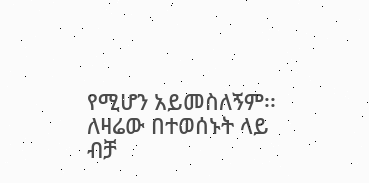የሚሆን አይመስለኝም፡፡  ለዛሬው በተወሰኑት ላይ ብቻ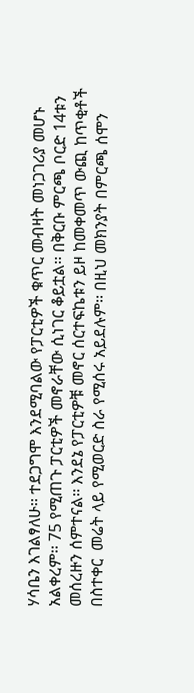ሃሳቤን እገልፃለሁ፡፡ ተደጋግሞ እንደሚባልው የፓርቲዎች ቁጥር መብዛት መነጋገሪያ መሆኑ አልቀረም፡፡ 75 የሚጠጉ ፓርቲዎች መኖራቸው ሲነገር ቆይቷል፡፡ በቅርቡ ምርጫ ቦርድ 14ቱን  መሰረዙን ሰምተናል፡፡ እንደኔ የፓርቲዎቹ መኖር ሰርተፍኬቱን ይዞ ከመቀመጥ ውጪ ከጥቂቶች በስተቀር  መሬት ላይ የሚወርድ ስራ የሚሰሩ አይደሉም፡፡ በዚህ መክንያት በምርጫ ሰሞን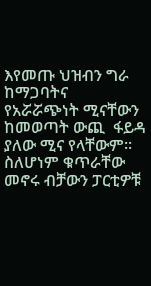እየመጡ ህዝብን ግራ ከማጋባትና  የአሯሯጭነት ሚናቸውን  ከመወጣት ውጪ  ፋይዳ ያለው ሚና የላቸውም፡፡ ስለሆነም ቁጥራቸው መኖሩ ብቻውን ፓርቲዎቹ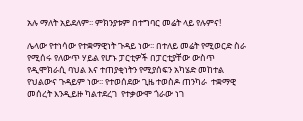አሉ ማለት አይደለም፡፡ ምክንያቱም በተግባር መሬት ላይ የሉምና!

ሌላው የተነሳው የተቋማዊነት ጉዳይ ነው፡፡ በተለይ መሬት የሚወርድ ስራ የሚሰሩ የለውጥ ሃይል የሆኑ ፓርቲዎች በፓርቲያቸው ውስጥ የዲሞክራሲ ባህል እና ተጠያቂነትን የሚያሰፍን አካሄድ መከተል የህልውና ጉዳይም ነው፡፡ የተወሰደው ጊዜ ተወስዶ ጠንካራ  ተቋማዊ መሰረት እንዲይዙ ካልተደረገ  የተቃውሞ ጎራው ነገ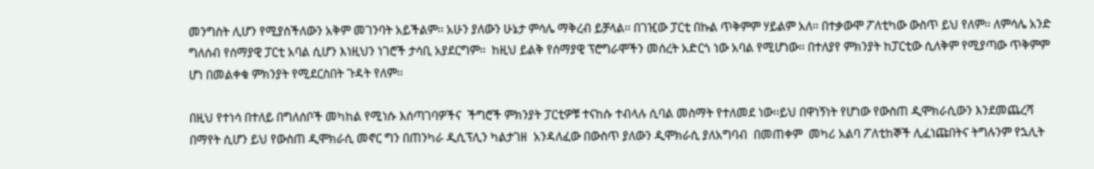መንግስት ሊሆን የሚያስችለውን አቅም መገንባት አይችልም፡፡ አሁን ያለውን ሁኔታ ምሳሌ ማቅረብ ይቻላል፡፡ በገዢው ፓርቲ በኩል ጥቅምም ሃይልም አለ፡፡ በተቃውሞ ፖለቲካው ውስጥ ይህ የለም፡፡ ለምሳሌ አንድ ግለሰብ የሰማያዊ ፓርቲ አባል ሲሆን እነዚህን ነገሮች ታሳቢ አያደርግም፡፡  ከዚህ ይልቅ የሰማያዊ ፕሮግራሞችን መሰረት አድርጎ ነው አባል የሚሆነው፡፡ በተለያየ ምክንያት ከፓርቲው ሲለቅም የሚያጣው ጥቅምም ሆነ በመልቀቁ ምክንያት የሚደርስበት ጉዳት የለም፡፡

በዚህ የተነሳ በተለይ በግለሰቦች መካከል የሚነሱ እሰጣገባዎችና  ችግሮች ምክንያት ፓርቲዎቹ ተናከሱ ተብላሉ ሲባል መስማት የተለመደ ነው፡፡ይህ በዋነኝነት የሆነው የውስጠ ዲሞክራሲውን እንደመጨረሻ በማየት ሲሆን ይህ የውስጠ ዲሞክራሲ መኖር ግን በጠንካራ ዲሲፕሊን ካልታገዘ  አንዳለፈው በውስጥ ያለውን ዲሞክራሲ ያለአግባብ  በመጠቀም  መካሪ አልባ ፖለቲከኞች ሊፈነጩበትና ትግሉንም የኋሊት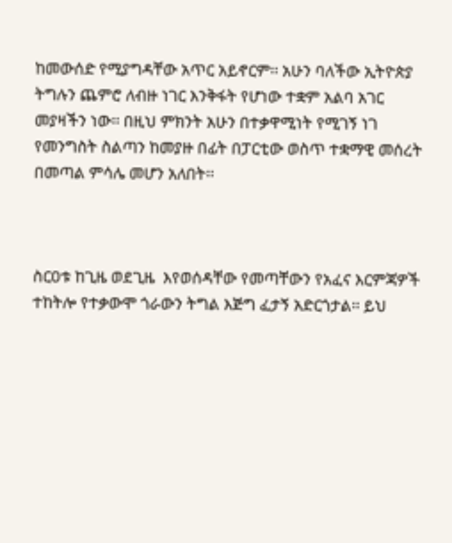ከመውሰድ የሚያግዳቸው አጥር አይኖርም፡፡ አሁን ባለችው ኢትዮጵያ ትግሉን ጨምሮ ለብዙ ነገር እንቅፋት የሆነው ተቋም አልባ አገር መያዛችን ነው፡፡ በዚህ ምክንት አሁን በተቃዋሚነት የሚገኝ ነገ የመንግስት ስልጣን ከመያዙ በፊት በፓርቲው ወስጥ ተቋማዊ መሰረት በመጣል ምሳሌ መሆን አለበት፡፡



ስርዐቱ ከጊዜ ወደጊዜ  እየወሰዳቸው የመጣቸውን የአፈና እርምጃዎች ተከትሎ የተቃውሞ ጎራውን ትግል እጅግ ፈታኝ አድርጎታል፡፡ ይህ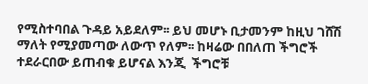የሚስተባበል ጉዳይ አይደለም፡፡ ይህ መሆኑ ቢታመንም ከዚህ ገሸሽ ማለት የሚያመጣው ለውጥ የለም፡፡ ከዛሬው በበለጠ ችግሮች ተደራርበው ይጠብቁ ይሆናል እንጂ  ችግሮቹ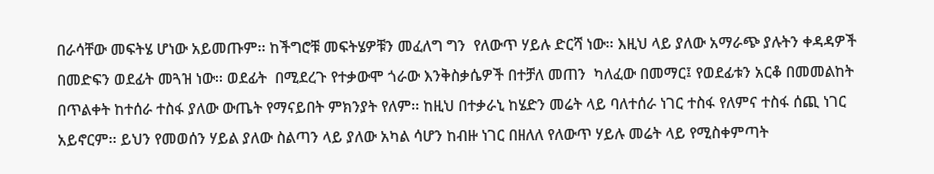በራሳቸው መፍትሄ ሆነው አይመጡም፡፡ ከችግሮቹ መፍትሄዎቹን መፈለግ ግን  የለውጥ ሃይሉ ድርሻ ነው፡፡ እዚህ ላይ ያለው አማራጭ ያሉትን ቀዳዳዎች በመድፍን ወደፊት መጓዝ ነው፡፡ ወደፊት  በሚደረጉ የተቃውሞ ጎራው እንቅስቃሴዎች በተቻለ መጠን  ካለፈው በመማር፤ የወደፊቱን አርቆ በመመልከት በጥልቀት ከተሰራ ተስፋ ያለው ውጤት የማናይበት ምክንያት የለም፡፡ ከዚህ በተቃራኒ ከሄድን መሬት ላይ ባለተሰራ ነገር ተስፋ የለምና ተስፋ ሰጪ ነገር  አይኖርም፡፡ ይህን የመወሰን ሃይል ያለው ስልጣን ላይ ያለው አካል ሳሆን ከብዙ ነገር በዘለለ የለውጥ ሃይሉ መሬት ላይ የሚስቀምጣት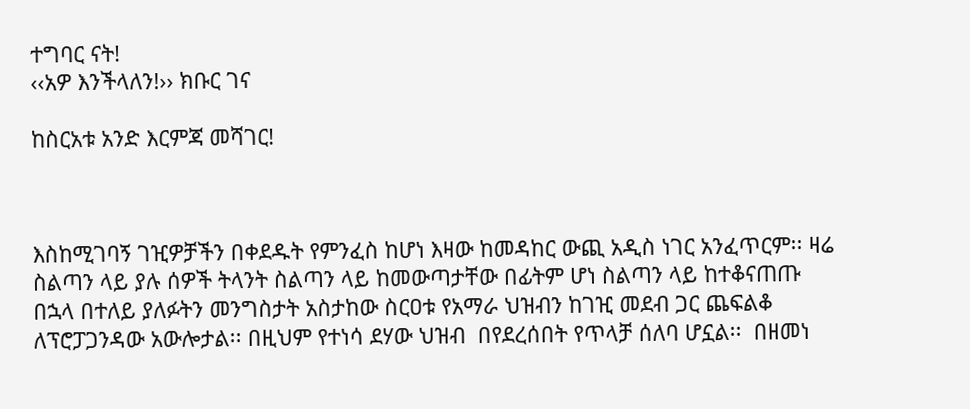ተግባር ናት!
‹‹አዎ እንችላለን!›› ክቡር ገና

ከስርአቱ አንድ እርምጃ መሻገር!



እስከሚገባኝ ገዢዎቻችን በቀደዱት የምንፈስ ከሆነ እዛው ከመዳከር ውጪ አዲስ ነገር አንፈጥርም፡፡ ዛሬ ስልጣን ላይ ያሉ ሰዎች ትላንት ስልጣን ላይ ከመውጣታቸው በፊትም ሆነ ስልጣን ላይ ከተቆናጠጡ በኋላ በተለይ ያለፉትን መንግስታት አስታከው ስርዐቱ የአማራ ህዝብን ከገዢ መደብ ጋር ጨፍልቆ ለፕሮፓጋንዳው አውሎታል፡፡ በዚህም የተነሳ ደሃው ህዝብ  በየደረሰበት የጥላቻ ሰለባ ሆኗል፡፡  በዘመነ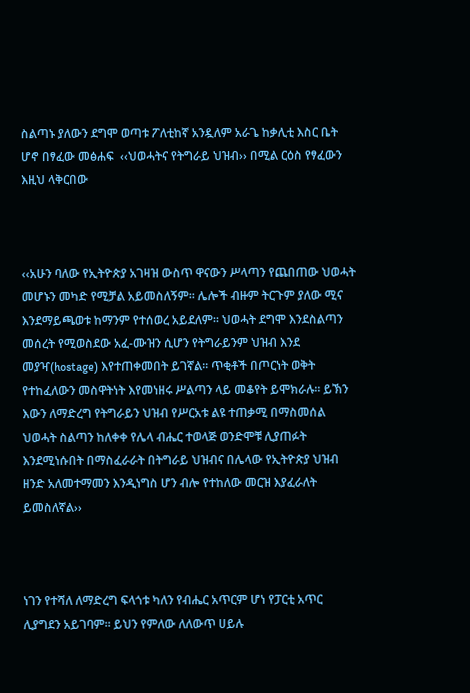ስልጣኑ ያለውን ደግሞ ወጣቱ ፖለቲከኛ አንዷለም አራጌ ከቃሊቲ እስር ቤት ሆኖ በፃፈው መፅሐፍ  ‹‹ህወሓትና የትግራይ ህዝብ›› በሚል ርዕስ የፃፈውን እዚህ ላቅርበው



‹‹አሁን ባለው የኢትዮጵያ አገዛዝ ውስጥ ዋናውን ሥላጣን የጨበጠው ህወሓት መሆኑን መካድ የሚቻል አይመስለኝም፡፡ ሌሎች ብዙም ትርጉም ያለው ሚና እንደማይጫወቱ ከማንም የተሰወረ አይደለም፡፡ ህወሓት ደግሞ እንደስልጣን መሰረት የሚወስደው አፈ-ሙዝን ሲሆን የትግራይንም ህዝብ እንደ መያዣ(hostage) እየተጠቀመበት ይገኛል፡፡ ጥቂቶች በጦርነት ወቅት የተከፈለውን መስዋትነት እየመነዘሩ ሥልጣን ላይ መቆየት ይሞክራሉ፡፡ ይኽን እውን ለማድረግ የትግራይን ህዝብ የሥርአቱ ልዩ ተጠቃሚ በማስመሰል ህወሓት ስልጣን ከለቀቀ የሌላ ብሔር ተወላጅ ወንድሞቹ ሊያጠፉት እንደሚነሱበት በማስፈራራት በትግራይ ህዝብና በሌላው የኢትዮጵያ ህዝብ ዘንድ አለመተማመን እንዲነግስ ሆን ብሎ የተከለው መርዝ እያፈራለት ይመስለኛል››



ነገን የተሻለ ለማድረግ ፍላጎቱ ካለን የብሔር አጥርም ሆነ የፓርቲ አጥር ሊያግደን አይገባም፡፡ ይህን የምለው ለለውጥ ሀይሉ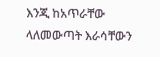እንጂ ከአጥራቸው ላለመውጣት እራሳቸውን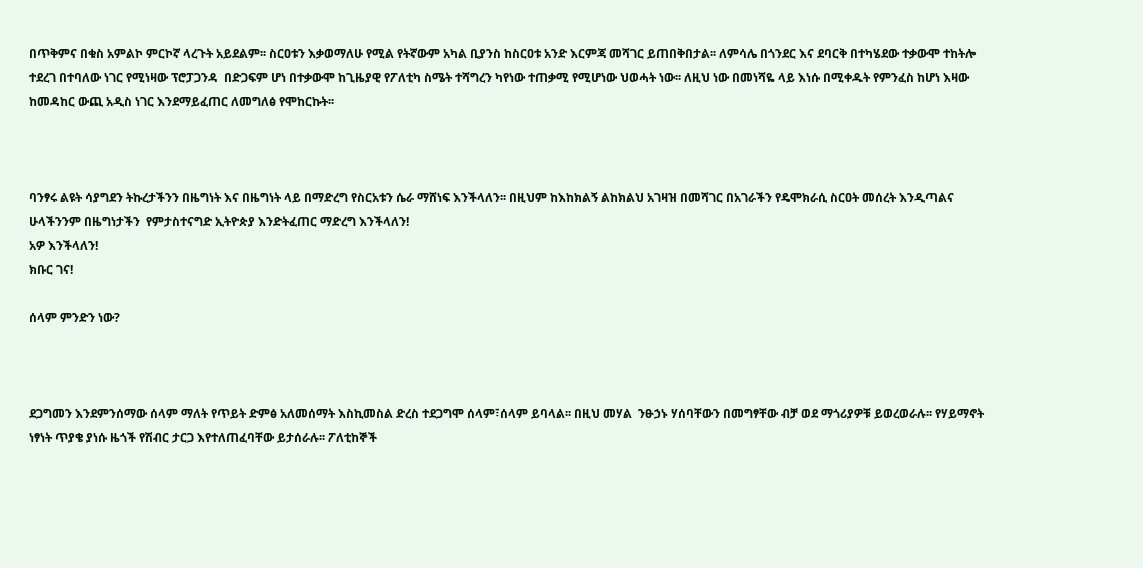በጥቅምና በቁስ አምልኮ ምርኮኛ ላረጉት አይደልም፡፡ ስርዐቱን እቃወማለሁ የሚል የትኛውም አካል ቢያንስ ከስርዐቱ አንድ እርምጃ መሻገር ይጠበቅበታል፡፡ ለምሳሌ በጎንደር እና ደባርቅ በተካሄደው ተቃውሞ ተከትሎ ተደረገ በተባለው ነገር የሚነዛው ፕሮፓጋንዳ  በድጋፍም ሆነ በተቃውሞ ከጊዜያዊ የፖለቲካ ስሜት ተሻግረን ካየነው ተጠቃሚ የሚሆነው ህወሓት ነው፡፡ ለዚህ ነው በመነሻዬ ላይ እነሱ በሚቀዱት የምንፈስ ከሆነ እዛው ከመዳከር ውጪ አዲስ ነገር እንደማይፈጠር ለመግለፅ የሞከርኩት፡፡



ባንፃሩ ልዩት ሳያግደን ትኩረታችንን በዜግነት እና በዜግነት ላይ በማድረግ የስርአቱን ሴራ ማሸነፍ እንችላለን፡፡ በዚህም ከእከክልኝ ልከክልህ አገዛዝ በመሻገር በአገራችን የዴሞክራሲ ስርዐት መሰረት እንዲጣልና ሁላችንንም በዜግነታችን  የምታስተናግድ ኢትዮጵያ እንድትፈጠር ማድረግ እንችላለን!
አዎ እንችላለን!
ክቡር ገና!

ሰላም ምንድን ነው?



ደጋግመን እንደምንሰማው ሰላም ማለት የጥይት ድምፅ አለመሰማት እስኪመስል ድረስ ተደጋግሞ ሰላም፣ሰላም ይባላል፡፡ በዚህ መሃል  ንፁኃኑ ሃሰባቸውን በመግፃቸው ብቻ ወደ ማጎሪያዎቹ ይወረወራሉ፡፡ የሃይማኖት ነፃነት ጥያቄ ያነሱ ዜጎች የሽብር ታርጋ እየተለጠፈባቸው ይታሰራሉ፡፡ ፖለቲከኞች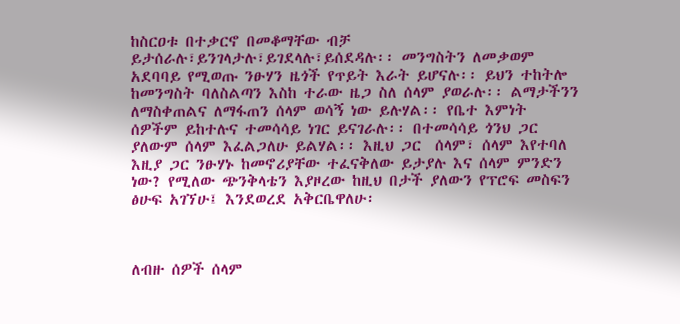ከስርዐቱ በተቃርኖ በመቆማቸው ብቻ ይታሰራሉ፣ይንገላታሉ፣ይገደላሉ፣ይሰደዳሉ፡፡ መንግስትን ለመቃወም አደባባይ የሚወጡ ንፁሃን ዜጎች የጥይት እራት ይሆናሉ፡፡ ይህን ተከትሎ ከመንግስት ባለስልጣን እስከ ተራው ዜጋ ስለ ሰላም ያወራሉ፡፡ ልማታችንን ለማስቀጠልና ለማፋጠን ሰላም ወሳኝ ነው ይሉሃል፡፡ የቤተ እምነት ሰዎችም ይከተሉና ተመሳሳይ ነገር ይናገራሉ፡፡ በተመሳሳይ ጎንህ ጋር ያለውም ሰላም እፈልጋለሁ ይልሃል፡፡ እዚህ ጋር  ሰላም፣ ሰላም እየተባለ እዚያ ጋር ንፁሃኑ ከመኖሪያቸው ተፈናቅለው ይታያሉ እና ሰላም ምንድን ነው? የሚለው ጭንቅላቴን እያዞረው ከዚህ በታች ያለውን የፕሮፍ መስፍን ፅሁፍ አገኘሁ፤ እንደወረደ አቅርቤዋለሁ፡



ለብዙ ሰዎች ሰላም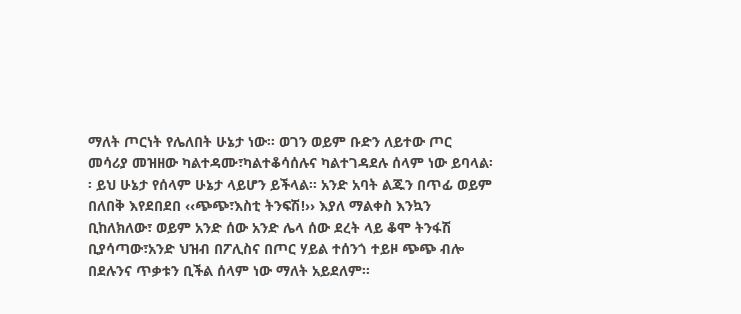ማለት ጦርነት የሌለበት ሁኔታ ነው፡፡ ወገን ወይም ቡድን ለይተው ጦር መሳሪያ መዝዘው ካልተዳሙ፣ካልተቆሳሰሉና ካልተገዳደሉ ሰላም ነው ይባላል፡፡ ይህ ሁኔታ የሰላም ሁኔታ ላይሆን ይችላል፡፡ አንድ አባት ልጁን በጥፊ ወይም በለበቅ እየደበደበ ‹‹ጭጭ፣እስቲ ትንፍሽ!›› እያለ ማልቀስ እንኳን ቢከለክለው፣ ወይም አንድ ሰው አንድ ሌላ ሰው ደረት ላይ ቆሞ ትንፋሽ ቢያሳጣው፣አንድ ህዝብ በፖሊስና በጦር ሃይል ተሰንጎ ተይዞ ጭጭ ብሎ በደሉንና ጥቃቱን ቢችል ሰላም ነው ማለት አይደለም፡፡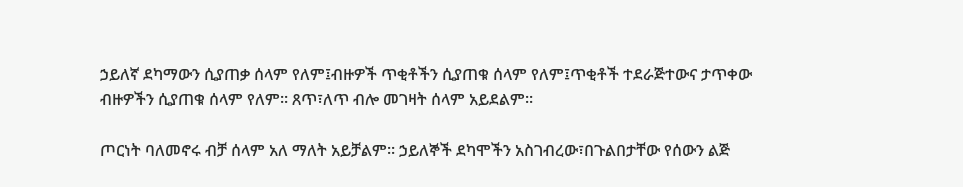ኃይለኛ ደካማውን ሲያጠቃ ሰላም የለም፤ብዙዎች ጥቂቶችን ሲያጠቁ ሰላም የለም፤ጥቂቶች ተደራጅተውና ታጥቀው ብዙዎችን ሲያጠቁ ሰላም የለም፡፡ ጸጥ፣ለጥ ብሎ መገዛት ሰላም አይደልም፡፡

ጦርነት ባለመኖሩ ብቻ ሰላም አለ ማለት አይቻልም፡፡ ኃይለኞች ደካሞችን አስገብረው፣በጉልበታቸው የሰውን ልጅ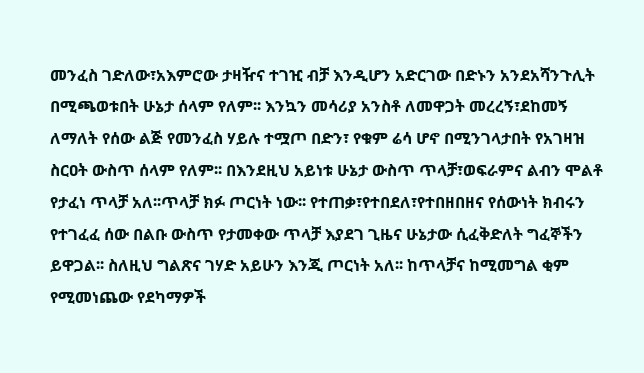መንፈስ ገድለው፣አእምሮው ታዛዥና ተገዢ ብቻ እንዲሆን አድርገው በድኑን አንደአሻንጉሊት በሚጫወቱበት ሁኔታ ሰላም የለም፡፡ እንኳን መሳሪያ አንስቶ ለመዋጋት መረረኝ፣ደከመኝ ለማለት የሰው ልጅ የመንፈስ ሃይሉ ተሟጦ በድን፣ የቁም ሬሳ ሆኖ በሚንገላታበት የአገዛዝ ስርዐት ውስጥ ሰላም የለም፡፡ በእንደዚህ አይነቱ ሁኔታ ውስጥ ጥላቻ፣ወፍራምና ልብን ሞልቶ የታፈነ ጥላቻ አለ፡፡ጥላቻ ክፉ ጦርነት ነው፡፡ የተጠቃ፣የተበደለ፣የተበዘበዘና የሰውነት ክብሩን የተገፈፈ ሰው በልቡ ውስጥ የታመቀው ጥላቻ እያደገ ጊዜና ሁኔታው ሲፈቅድለት ግፈኞችን ይዋጋል፡፡ ስለዚህ ግልጽና ገሃድ አይሁን እንጂ ጦርነት አለ፡፡ ከጥላቻና ከሚመግል ቂም የሚመነጨው የደካማዎች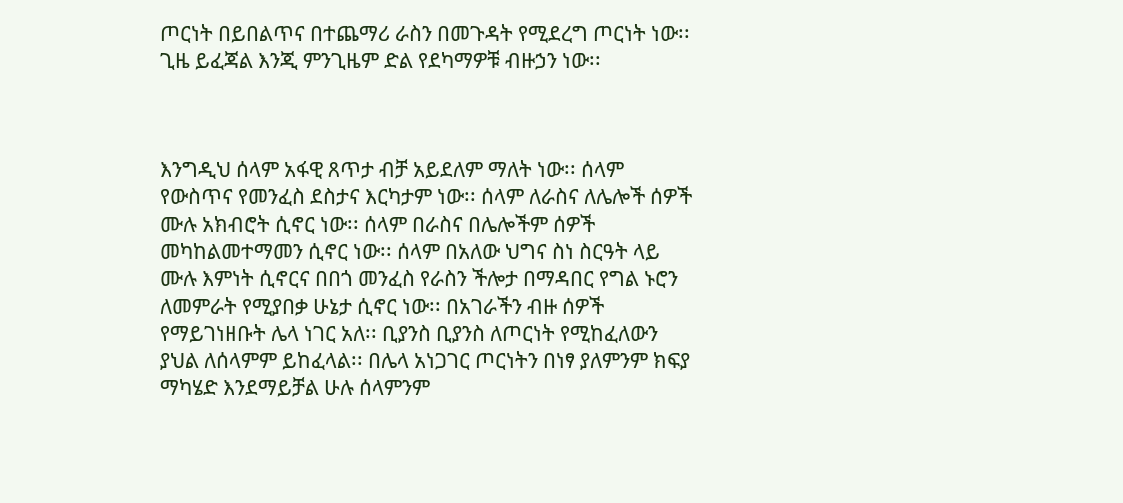ጦርነት በይበልጥና በተጨማሪ ራስን በመጉዳት የሚደረግ ጦርነት ነው፡፡ ጊዜ ይፈጃል እንጂ ምንጊዜም ድል የደካማዎቹ ብዙኃን ነው፡፡



እንግዲህ ሰላም አፋዊ ጸጥታ ብቻ አይደለም ማለት ነው፡፡ ሰላም የውስጥና የመንፈስ ደስታና እርካታም ነው፡፡ ሰላም ለራስና ለሌሎች ሰዎች ሙሉ አክብሮት ሲኖር ነው፡፡ ሰላም በራስና በሌሎችም ሰዎች መካከልመተማመን ሲኖር ነው፡፡ ሰላም በአለው ህግና ስነ ስርዓት ላይ ሙሉ እምነት ሲኖርና በበጎ መንፈስ የራስን ችሎታ በማዳበር የግል ኑሮን ለመምራት የሚያበቃ ሁኔታ ሲኖር ነው፡፡ በአገራችን ብዙ ሰዎች የማይገነዘቡት ሌላ ነገር አለ፡፡ ቢያንስ ቢያንስ ለጦርነት የሚከፈለውን ያህል ለሰላምም ይከፈላል፡፡ በሌላ አነጋገር ጦርነትን በነፃ ያለምንም ክፍያ ማካሄድ እንደማይቻል ሁሉ ሰላምንም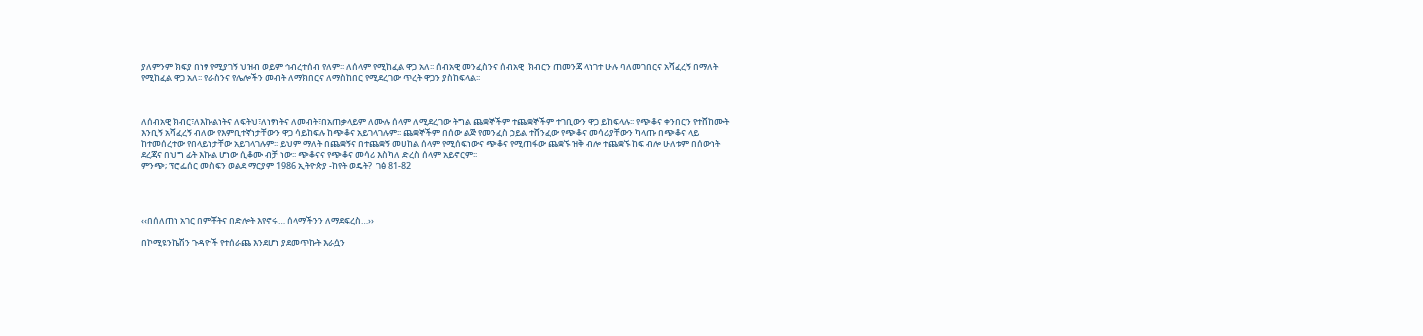ያለምንም ክፍያ በነፃ የሚያገኝ ህዝብ ወይም ኅብረተሰብ የለም፡፡ ለሰላም የሚከፈል ዋጋ አለ፡፡ ሰብአዊ መንፈስንና ሰብአዊ  ክብርን ጠመንጃ ላነገተ ሁሉ ባለመገበርና አሻፈረኝ በማለት የሚከፈል ዋጋ አለ፡፡ የራስንና የሌሎችን መብት ለማክበርና ለማስከበር የሚደረገው ጥረት ዋጋን ያስከፍላል፡፡



ለሰብአዊ ክብር፣ለእኩልነትና ለፍትህ፣ለነፃነትና ለመብት፣በአጠቃላይም ለሙሉ ሰላም ለሚደረገው ትግል ጨቋኞችም ተጨቋኞችም ተገቢውን ዋጋ ይከፍላሉ፡፡ የጭቆና ቀንበርን የተሸከሙት እንቢኝ አሻፈረኝ ብለው የእምቢተኛነታቸውን ዋጋ ሳይከፍሉ ከጭቆና አይገላገሉም፡፡ ጨቋኞችም በሰው ልጅ የመንፈስ ኃይል ተሸንፈው የጭቆና መሳሪያቸውን ካላጡ በጭቆና ላይ ከተመሰረተው የበላይነታቸው አይገላገሉም፡፡ ይህም ማለት በጨቋኝና በተጨቋኝ መሀከል ሰላም የሚሰፍነውና ጭቆና የሚጠፋው ጨቋኙ ዝቅ ብሎ ተጨቋኙ ከፍ ብሎ ሁለቱም በሰውነት ደረጃና በህግ ፊት እኩል ሆነው ሲቆሙ ብቻ ነው፡፡ ጭቆናና የጭቆና መሳሪ እስካለ ድረስ ሰላም አይኖርም፡፡
ምንጭ; ፕሮፌሰር መስፍን ወልደ ማርያም 1986 ኢትዮጵያ -ከየት ወዴት?  ገፅ 81-82




‹‹በሰለጠነ አገር በምቾትና በድሎት እየኖሩ… ሰላማችንን ለማደፍረስ…››

በኮሚዩንኬሽን ጉዳዮች የተሰራጨ እንደሆነ ያደመጥኩት እራሷን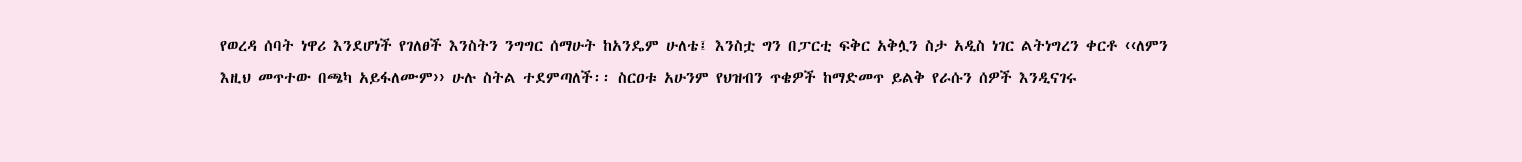የወረዳ ሰባት ነዋሪ እንደሆነች የገለፀች እንስትን ንግግር ሰማሁት ከአንዴም ሁለቴ፤ እንስቷ ግን በፓርቲ ፍቅር አቅሏን ስታ አዲስ ነገር ልትነግረን ቀርቶ ‹‹ለምን እዚህ መጥተው በጫካ አይፋለሙም›› ሁሉ ስትል ተደምጣለች፡፡ ስርዐቱ አሁንም የህዝብን ጥቄዎች ከማድመጥ ይልቅ የራሱን ሰዎች እንዲናገሩ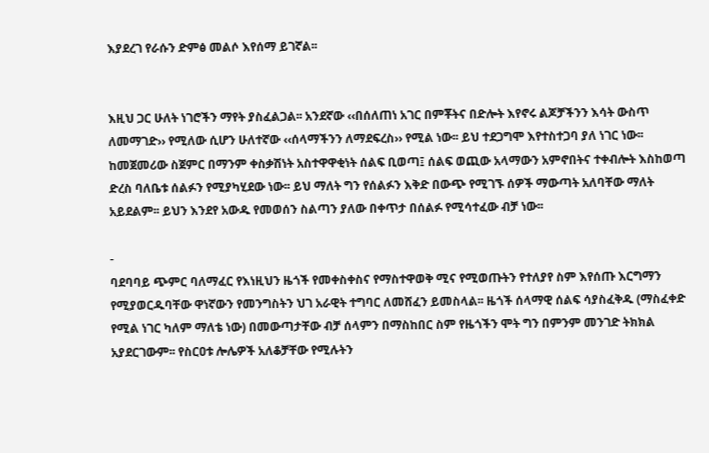እያደረገ የራሱን ድምፅ መልሶ እየሰማ ይገኛል፡፡


እዚህ ጋር ሁለት ነገሮችን ማየት ያስፈልጋል፡፡ አንደኛው ‹‹በሰለጠነ አገር በምቾትና በድሎት እየኖሩ ልጆቻችንን እሳት ውስጥ ለመማገድ›› የሚለው ሲሆን ሁለተኛው ‹‹ሰላማችንን ለማደፍረስ›› የሚል ነው፡፡ ይህ ተደጋግሞ እየተስተጋባ ያለ ነገር ነው፡፡ ከመጀመሪው ስጀምር በማንም ቀስቃሽነት አስተዋዋቂነት ሰልፍ ቢወጣ፤ ሰልፍ ወጪው አላማውን አምኖበትና ተቀብሎት እስከወጣ ድረስ ባለቤቱ ሰልፉን የሚያካሂደው ነው፡፡ ይህ ማለት ግን የሰልፉን እቅድ በውጭ የሚገኙ ሰዎች ማውጣት አለባቸው ማለት አይደልም፡፡ ይህን እንደየ አውዱ የመወሰን ስልጣን ያለው በቀጥታ በሰልፉ የሚሳተፈው ብቻ ነው፡፡

-
ባደባባይ ጭምር ባለማፈር የእነዚህን ዜጎች የመቀስቀስና የማስተዋወቅ ሚና የሚወጡትን የተለያየ ስም እየሰጡ እርግማን የሚያወርዱባቸው ዋነኛውን የመንግስትን ህገ አራዊት ተግባር ለመሸፈን ይመስላል፡፡ ዜጎች ሰላማዊ ሰልፍ ሳያስፈቅዱ (ማስፈቀድ የሚል ነገር ካለም ማለቴ ነው) በመውጣታቸው ብቻ ሰላምን በማስከበር ስም የዜጎችን ሞት ግን በምንም መንገድ ትክክል አያደርገውም፡፡ የስርዐቱ ሎሌዎች አለቆቻቸው የሚሉትን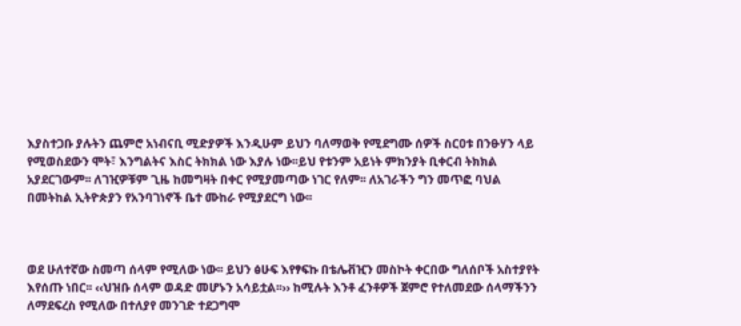እያስተጋቡ ያሉትን ጨምሮ አነብናቢ ሚድያዎች እንዲሁም ይህን ባለማወቅ የሚደግሙ ሰዎች ስርዐቱ በንፁሃን ላይ የሚወስደውን ሞት፣ እንግልትና እስር ትክክል ነው እያሉ ነው፡፡ይህ የቱንም አይነት ምክንያት ቢቀርብ ትክክል አያደርገውም፡፡ ለገዢዎቹም ጊዜ ከመግዛት በቀር የሚያመጣው ነገር የለም፡፡ ለአገራችን ግን መጥፎ ባህል በመትከል ኢትዮጵያን የአንባገነኖች ቤተ ሙከራ የሚያደርግ ነው፡፡



ወደ ሁለተኛው ስመጣ ሰላም የሚለው ነው፡፡ ይህን ፅሁፍ እየፃፍኩ በቴሌቭዢን መስኮት ቀርበው ግለሰቦች አስተያየት እየሰጡ ነበር፡፡ ‹‹ህዝቡ ሰላም ወዳድ መሆኑን አሳይቷል፡፡›› ከሚሉት እንቶ ፈንቶዎች ጀምሮ የተለመደው ሰላማችንን ለማደፍረስ የሚለው በተለያየ መንገድ ተደጋግሞ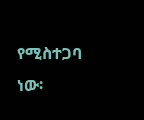የሚስተጋባ ነው፡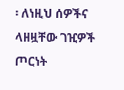፡ ለነዚህ ሰዎችና ላዘዟቸው ገዢዎች ጦርነት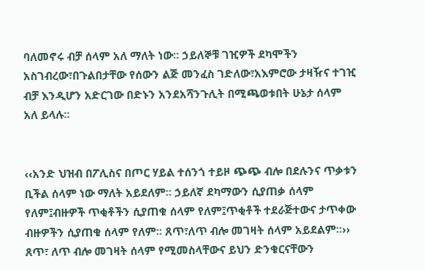ባለመኖሩ ብቻ ሰላም አለ ማለት ነው፡፡ ኃይለኞቹ ገዢዎች ደካሞችን አስገብረው፣በጉልበታቸው የሰውን ልጅ መንፈስ ገድለው፣አእምሮው ታዛዥና ተገዢ ብቻ እንዲሆን አድርገው በድኑን አንደአሻንጉሊት በሚጫወቱበት ሁኔታ ሰላም አለ ይላሉ፡፡


‹‹አንድ ህዝብ በፖሊስና በጦር ሃይል ተሰንጎ ተይዞ ጭጭ ብሎ በደሉንና ጥቃቱን ቢችል ሰላም ነው ማለት አይደለም፡፡ ኃይለኛ ደካማውን ሲያጠቃ ሰላም የለም፤ብዙዎች ጥቂቶችን ሲያጠቁ ሰላም የለም፤ጥቂቶች ተደራጅተውና ታጥቀው ብዙዎችን ሲያጠቁ ሰላም የለም፡፡ ጸጥ፣ለጥ ብሎ መገዛት ሰላም አይደልም፡፡›› ጸጥ፣ ለጥ ብሎ መገዛት ሰላም የሚመስላቸውና ይህን ድንቁርናቸውን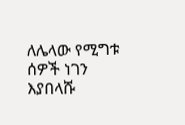ለሌላው የሚግቱ ሰዎች ነገን እያበላሹ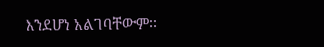እንደሆነ አልገባቸውም፡፡